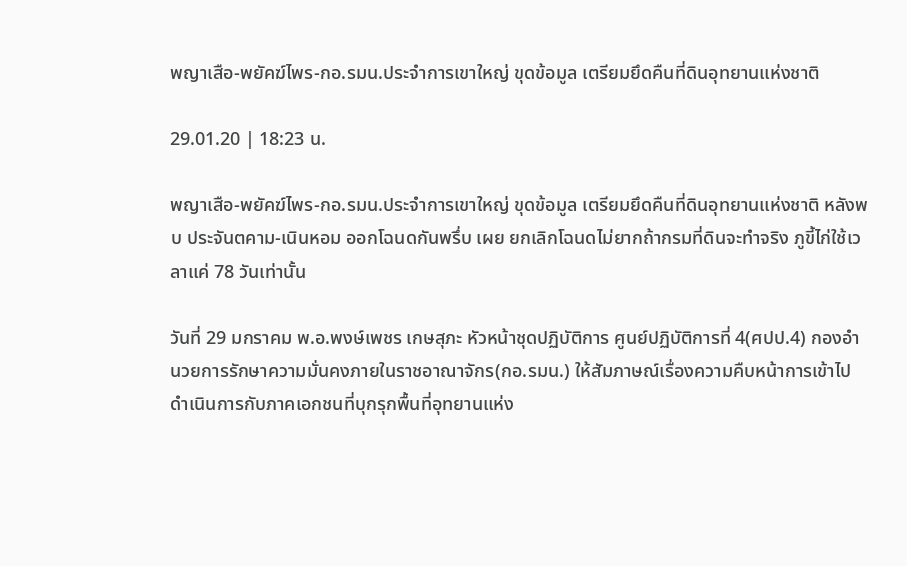พญาเสือ-พยัคฆ์ไพร-กอ.รมน.ประจำการเขาใหญ่ ขุดข้อมูล เตรียมยึดคืนที่ดินอุทยานแห่งชาติ

29.01.20 | 18:23 น.

พญาเสือ-พยัคฆ์ไพร-กอ.รมน.ประจำการเขาใหญ่ ขุดข้อมูล เตรียมยึดคืนที่ดินอุทยานแห่งชาติ หลังพบ ประจันตคาม-เนินหอม ออกโฉนดกันพรึ่บ เผย ยกเลิกโฉนดไม่ยากถ้ากรมที่ดินจะทำจริง ภูขี้ไก่ใช้เวลาแค่ 78 วันเท่านั้น

วันที่ 29 มกราคม พ.อ.พงษ์เพชร เกษสุภะ หัวหน้าชุดปฏิบัติการ ศูนย์ปฏิบัติการที่ 4(ศปป.4) กองอำนวยการรักษาความมั่นคงภายในราชอาณาจักร(กอ.รมน.) ให้สัมภาษณ์เรื่องความคืบหน้าการเข้าไปดำเนินการกับภาคเอกชนที่บุกรุกพื้นที่อุทยานแห่ง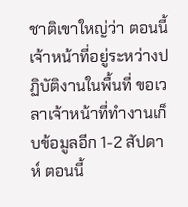ชาติเขาใหญ่ว่า ตอนนี้เจ้าหน้าที่อยู่ระหว่างปฏิบัติงานในพื้นที่ ขอเวลาเจ้าหน้าที่ทำงานเก็บข้อมูลอีก 1-2 สัปดาห์ ตอนนี้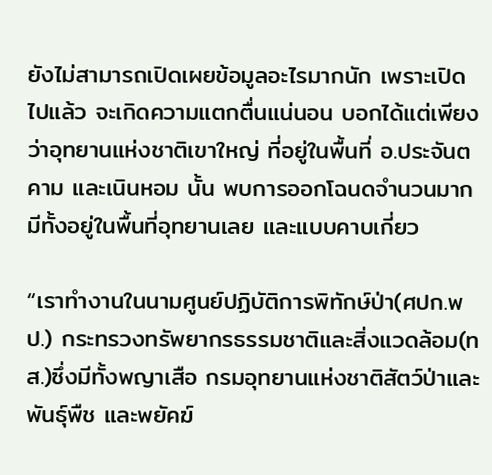ยังไม่สามารถเปิดเผยข้อมูลอะไรมากนัก เพราะเปิดไปแล้ว จะเกิดความแตกตื่นแน่นอน บอกได้แต่เพียงว่าอุทยานแห่งชาติเขาใหญ่ ที่อยู่ในพื้นที่ อ.ประจันตคาม และเนินหอม นั้น พบการออกโฉนดจำนวนมาก มีทั้งอยู่ในพื้นที่อุทยานเลย และแบบคาบเกี่ยว

“เราทำงานในนามศูนย์ปฏิบัติการพิทักษ์ป่า(ศปก.พป.) กระทรวงทรัพยากรธรรมชาติและสิ่งแวดล้อม(ทส.)ซึ่งมีทั้งพญาเสือ กรมอุทยานแห่งชาติสัตว์ป่าและพันธุ์พืช และพยัคฆ์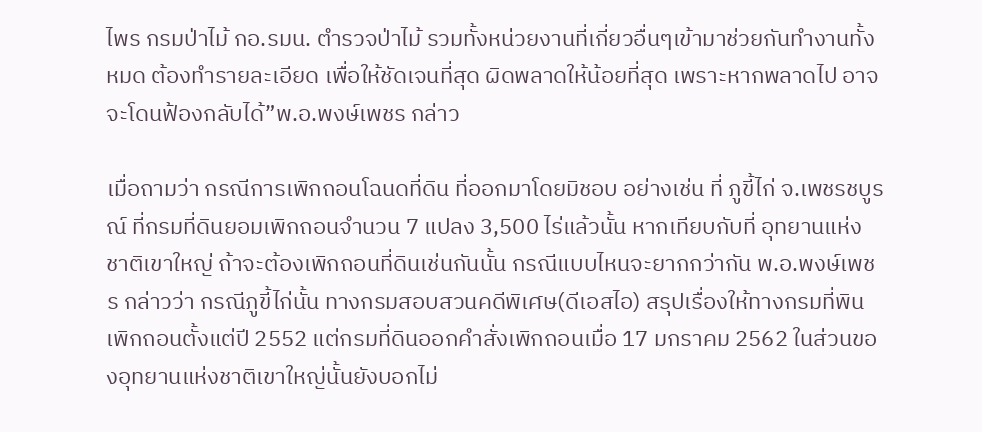ไพร กรมป่าไม้ กอ.รมน. ตำรวจป่าไม้ รวมทั้งหน่วยงานที่เกี่ยวอื่นๆเข้ามาช่วยกันทำงานทั้งหมด ต้องทำรายละเอียด เพื่อให้ชัดเจนที่สุด ผิดพลาดให้น้อยที่สุด เพราะหากพลาดไป อาจจะโดนฟ้องกลับได้”พ.อ.พงษ์เพชร กล่าว

เมื่อถามว่า กรณีการเพิกถอนโฉนดที่ดิน ที่ออกมาโดยมิชอบ อย่างเช่น ที่ ภูขี้ไก่ จ.เพชรชบูรณ์ ที่กรมที่ดินยอมเพิกถอนจำนวน 7 แปลง 3,500 ไร่แล้วนั้น หากเทียบกับที่ อุทยานแห่งชาติเขาใหญ่ ถ้าจะต้องเพิกถอนที่ดินเช่นกันนั้น กรณีแบบไหนจะยากกว่ากัน พ.อ.พงษ์เพชร กล่าวว่า กรณีภูขี้ไก่นั้น ทางกรมสอบสวนคดีพิเศษ(ดีเอสไอ) สรุปเรื่องให้ทางกรมที่พินเพิกถอนตั้งแต่ปี 2552 แต่กรมที่ดินออกคำสั่งเพิกถอนเมื่อ 17 มกราคม 2562 ในส่วนของอุทยานแห่งชาติเขาใหญ่นั้นยังบอกไม่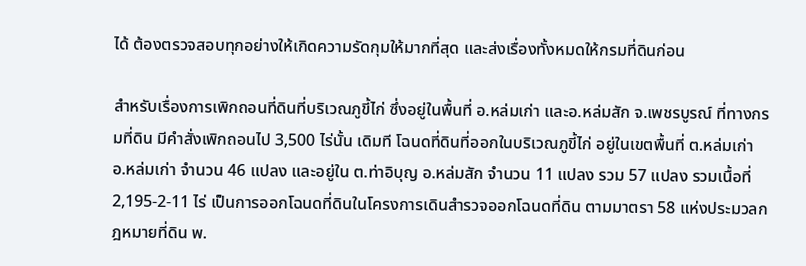ได้ ต้องตรวจสอบทุกอย่างให้เกิดความรัดกุมให้มากที่สุด และส่งเรื่องทั้งหมดให้กรมที่ดินก่อน

สำหรับเรื่องการเพิกถอนที่ดินที่บริเวณภูขี้ไก่ ซึ่งอยู่ในพื้นที่ อ.หล่มเก่า และอ.หล่มสัก จ.เพชรบูรณ์ ที่ทางกรมที่ดิน มีคำสั่งเพิกถอนไป 3,500 ไร่นั้น เดิมที โฉนดที่ดินที่ออกในบริเวณภูขี้ไก่ อยู่ในเขตพื้นที่ ต.หล่มเก่า อ.หล่มเก่า จำนวน 46 แปลง และอยู่ใน ต.ท่าอิบุญ อ.หล่มสัก จำนวน 11 แปลง รวม 57 แปลง รวมเนื้อที่ 2,195-2-11 ไร่ เป็นการออกโฉนดที่ดินในโครงการเดินสำรวจออกโฉนดที่ดิน ตามมาตรา 58 แห่งประมวลกฎหมายที่ดิน พ.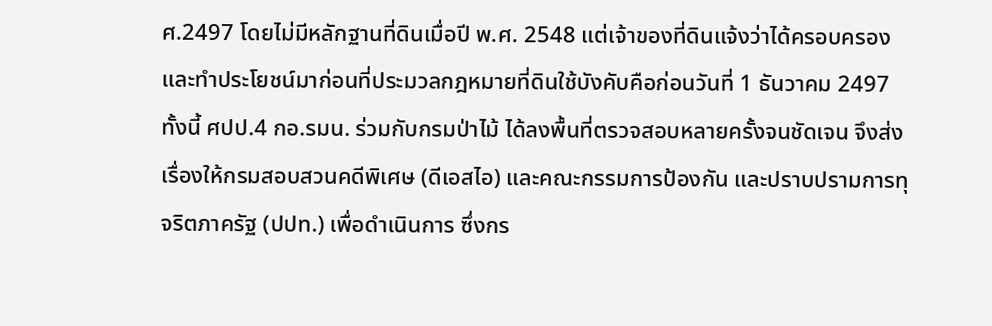ศ.2497 โดยไม่มีหลักฐานที่ดินเมื่อปี พ.ศ. 2548 แต่เจ้าของที่ดินแจ้งว่าได้ครอบครอง และทำประโยชน์มาก่อนที่ประมวลกฎหมายที่ดินใช้บังคับคือก่อนวันที่ 1 ธันวาคม 2497 ทั้งนี้ ศปป.4 กอ.รมน. ร่วมกับกรมป่าไม้ ได้ลงพื้นที่ตรวจสอบหลายครั้งจนชัดเจน จึงส่งเรื่องให้กรมสอบสวนคดีพิเศษ (ดีเอสไอ) และคณะกรรมการป้องกัน และปราบปรามการทุจริตภาครัฐ (ปปท.) เพื่อดำเนินการ ซึ่งกร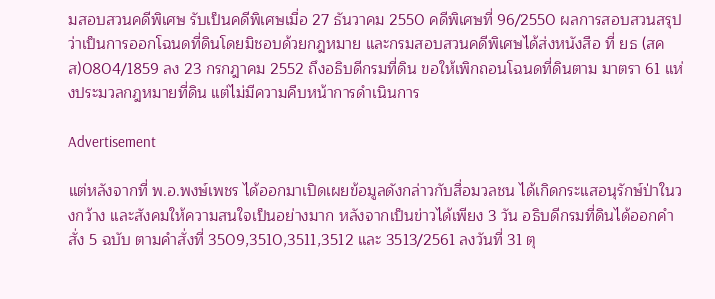มสอบสวนคดีพิเศษ รับเป็นคดีพิเศษเมื่อ 27 ธันวาคม 2550 คดีพิเศษที่ 96/2550 ผลการสอบสวนสรุปว่าเป็นการออกโฉนดที่ดินโดยมิชอบด้วยกฎหมาย และกรมสอบสวนคดีพิเศษได้ส่งหนังสือ ที่ ยธ (สคส)0804/1859 ลง 23 กรกฎาคม 2552 ถึงอธิบดีกรมที่ดิน ขอให้เพิกถอนโฉนดที่ดินตาม มาตรา 61 แห่งประมวลกฎหมายที่ดิน แต่ไม่มีความคืบหน้าการดำเนินการ

Advertisement

แต่หลังจากที่ พ.อ.พงษ์เพชร ได้ออกมาเปิดเผยข้อมูลดังกล่าวกับสื่อมวลชน ได้เกิดกระแสอนุรักษ์ป่าในวงกว้าง และสังคมให้ความสนใจเป็นอย่างมาก หลังจากเป็นข่าวได้เพียง 3 วัน อธิบดีกรมที่ดินได้ออกคำสั่ง 5 ฉบับ ตามคำสั่งที่ 3509,3510,3511,3512 และ 3513/2561 ลงวันที่ 31 ตุ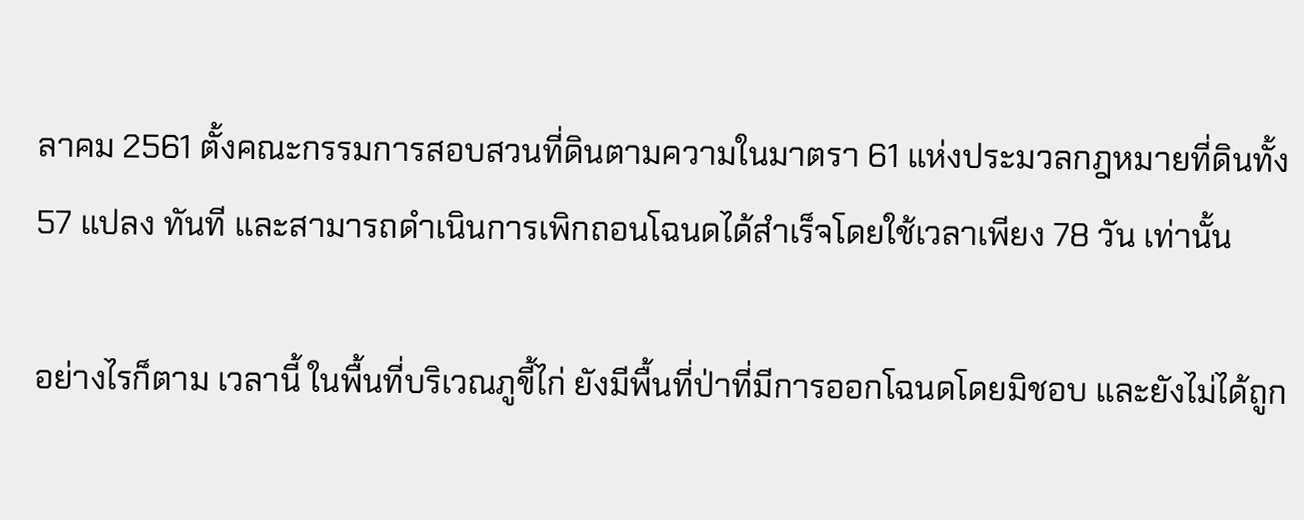ลาคม 2561 ตั้งคณะกรรมการสอบสวนที่ดินตามความในมาตรา 61 แห่งประมวลกฎหมายที่ดินทั้ง 57 แปลง ทันที และสามารถดำเนินการเพิกถอนโฉนดได้สำเร็จโดยใช้เวลาเพียง 78 วัน เท่านั้น

อย่างไรก็ตาม เวลานี้ ในพื้นที่บริเวณภูขี้ไก่ ยังมีพื้นที่ป่าที่มีการออกโฉนดโดยมิชอบ และยังไม่ได้ถูก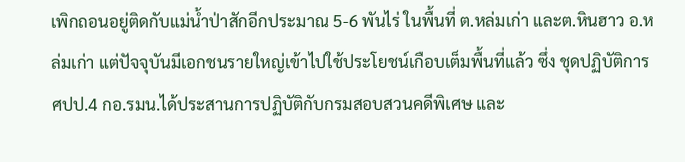เพิกถอนอยู่ติดกับแม่น้ำป่าสักอีกประมาณ 5-6 พันไร่ ในพื้นที่ ต.หล่มเก่า และต.หินฮาว อ.หล่มเก่า แต่ปัจจุบันมีเอกชนรายใหญ่เข้าไปใช้ประโยชน์เกือบเต็มพื้นที่แล้ว ซึ่ง ชุดปฏิบัติการ ศปป.4 กอ.รมน.ได้ประสานการปฏิบัติกับกรมสอบสวนคดีพิเศษ และ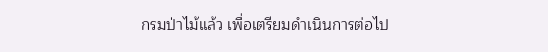กรมป่าไม้แล้ว เพื่อเตรียมดำเนินการต่อไป